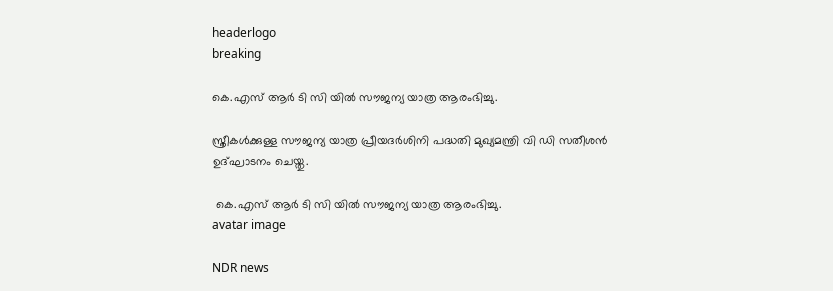headerlogo
breaking

കെ.എസ് ആർ ടി സി യിൽ സൗജന്യ യാത്ര ആരംഭിച്ചു.

സ്ത്രീകൾക്കുള്ള സൗജന്യ യാത്ര പ്രീയദർശിനി പദ്ധതി മുഖ്യമന്ത്രി വി ഡി സതീശൻ ഉദ്ഘാടനം ചെയ്തു.

 കെ.എസ് ആർ ടി സി യിൽ സൗജന്യ യാത്ര ആരംഭിച്ചു.
avatar image

NDR news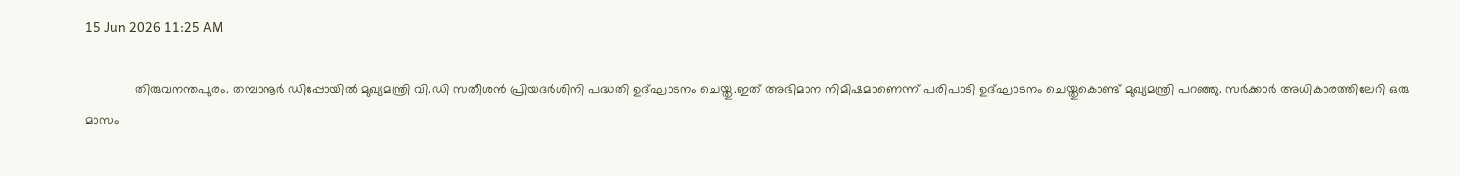15 Jun 2026 11:25 AM

              തിരുവനന്തപുരം. തമ്പാനൂർ ഡിപ്പോയില്‍ മുഖ്യമന്ത്രി വി.ഡി സതീശന്‍ പ്രിയദർശിനി പദ്ധതി ഉദ്ഘാടനം ചെയ്തു.ഇത് അഭിമാന നിമിഷമാണെന്ന് പരിപാടി ഉദ്ഘാടനം ചെയ്തുകൊണ്ട് മുഖ്യമന്ത്രി പറഞ്ഞു. സര്‍ക്കാര്‍ അധികാരത്തിലേറി ഒരു മാസം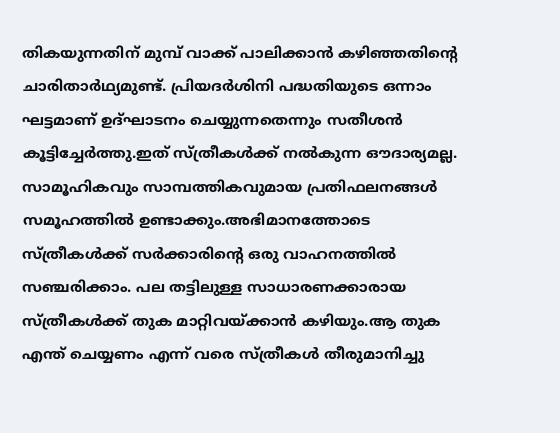തികയുന്നതിന് മുമ്പ് വാക്ക് പാലിക്കാന്‍ കഴിഞ്ഞതിന്റെ ചാരിതാര്‍ഥ്യമുണ്ട്. പ്രിയദര്‍ശിനി പദ്ധതിയുടെ ഒന്നാം ഘട്ടമാണ് ഉദ്ഘാടനം ചെയ്യുന്നതെന്നും സതീശന്‍ കൂട്ടിച്ചേര്‍ത്തു.ഇത് സ്ത്രീകള്‍ക്ക് നല്‍കുന്ന ഔദാര്യമല്ല. സാമൂഹികവും സാമ്പത്തികവുമായ പ്രതിഫലനങ്ങള്‍ സമൂഹത്തില്‍ ഉണ്ടാക്കും.അഭിമാനത്തോടെ സ്ത്രീകള്‍ക്ക് സര്‍ക്കാരിന്റെ ഒരു വാഹനത്തില്‍ സഞ്ചരിക്കാം. പല തട്ടിലുള്ള സാധാരണക്കാരായ സ്ത്രീകള്‍ക്ക് തുക മാറ്റിവയ്ക്കാന്‍ കഴിയും.ആ തുക എന്ത് ചെയ്യണം എന്ന് വരെ സ്ത്രീകള്‍ തീരുമാനിച്ചു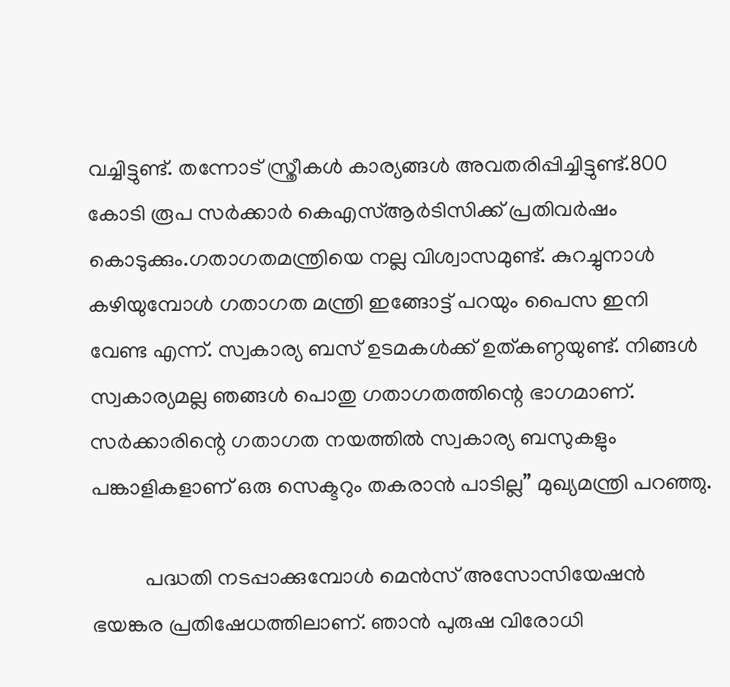വച്ചിട്ടുണ്ട്. തന്നോട് സ്ത്രീകള്‍ കാര്യങ്ങള്‍ അവതരിപ്പിച്ചിട്ടുണ്ട്.800 കോടി രൂപ സര്‍ക്കാര്‍ കെഎസ്ആര്‍ടിസിക്ക് പ്രതിവര്‍ഷം കൊടുക്കും.ഗതാഗതമന്ത്രിയെ നല്ല വിശ്വാസമുണ്ട്. കുറച്ചുനാള്‍ കഴിയുമ്പോള്‍ ഗതാഗത മന്ത്രി ഇങ്ങോട്ട് പറയും പൈസ ഇനി വേണ്ട എന്ന്. സ്വകാര്യ ബസ് ഉടമകള്‍ക്ക് ഉത്കണ്ഠയുണ്ട്. നിങ്ങള്‍ സ്വകാര്യമല്ല ഞങ്ങള്‍ പൊതു ഗതാഗതത്തിന്റെ ഭാഗമാണ്. സര്‍ക്കാരിന്റെ ഗതാഗത നയത്തില്‍ സ്വകാര്യ ബസുകളും പങ്കാളികളാണ് ഒരു സെക്ടറും തകരാന്‍ പാടില്ല” മുഖ്യമന്ത്രി പറഞ്ഞു.

          പദ്ധതി നടപ്പാക്കുമ്പോള്‍ മെന്‍സ് അസോസിയേഷന്‍ ഭയങ്കര പ്രതിഷേധത്തിലാണ്. ഞാന്‍ പുരുഷ വിരോധി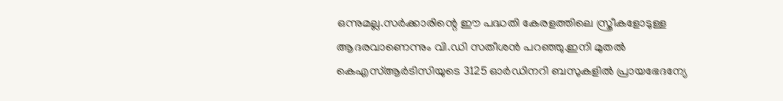ഒന്നുമല്ല.സര്‍ക്കാരിന്റെ ഈ പദ്ധതി കേരളത്തിലെ സ്ത്രീകളോടുള്ള ആദരവാണെന്നും വി.ഡി സതീശന്‍ പറഞ്ഞു.ഇനി മുതല്‍ കെഎസ്ആര്‍ടിസിയുടെ 3125 ഓര്‍ഡിനറി ബസുകളില്‍ പ്രായഭേദന്യേ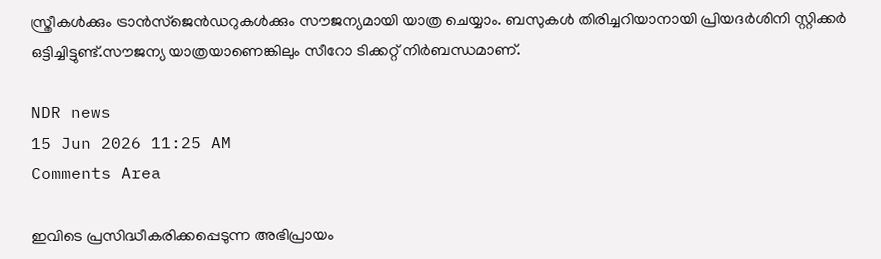സ്ത്രീകള്‍ക്കും ട്രാന്‍സ്‌ജെന്‍ഡറുകള്‍ക്കും സൗജന്യമായി യാത്ര ചെയ്യാം. ബസുകള്‍ തിരിച്ചറിയാനായി പ്രിയദര്‍ശിനി സ്റ്റിക്കര്‍ ഒട്ടിച്ചിട്ടുണ്ട്.സൗജന്യ യാത്രയാണെങ്കിലും സീറോ ടിക്കറ്റ് നിര്‍ബന്ധമാണ്.

NDR news
15 Jun 2026 11:25 AM
Comments Area

ഇവിടെ പ്രസിദ്ധീകരിക്കപ്പെടുന്ന അഭിപ്രായം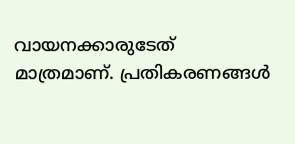വായനക്കാരുടേത് മാത്രമാണ്. പ്രതികരണങ്ങൾ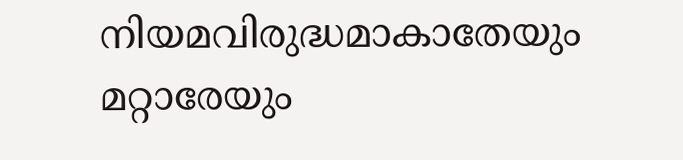നിയമവിരുദ്ധമാകാതേയും മറ്റാരേയും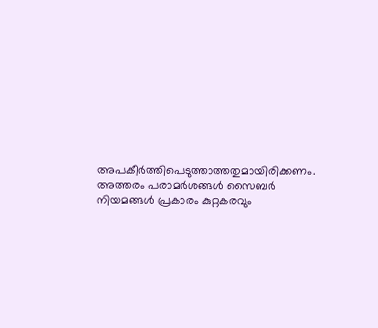അപകീർത്തിപെടുത്താത്തതുമായിരിക്കണം. അത്തരം പരാമർശങ്ങൾ സൈബർ നിയമങ്ങൾ പ്രകാരം കുറ്റകരവും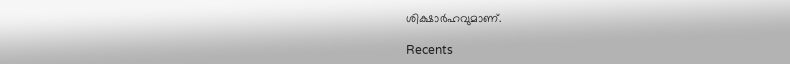ശിക്ഷാർഹവുമാണ്.

Recents